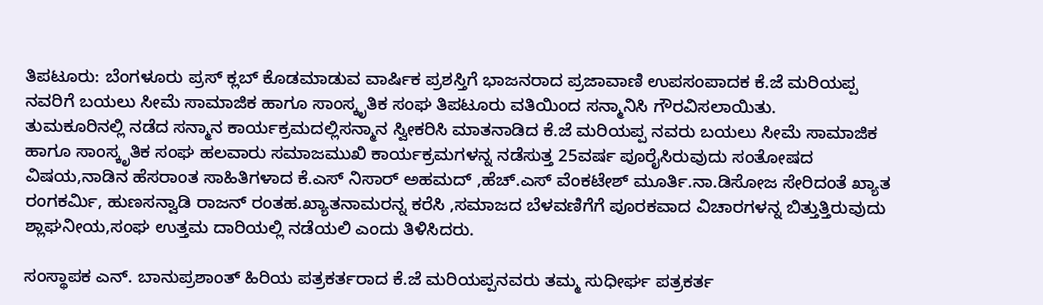ತಿಪಟೂರು: ಬೆಂಗಳೂರು ಪ್ರಸ್ ಕ್ಲಬ್ ಕೊಡಮಾಡುವ ವಾರ್ಷಿಕ ಪ್ರಶಸ್ತಿಗೆ ಭಾಜನರಾದ ಪ್ರಜಾವಾಣಿ ಉಪಸಂಪಾದಕ ಕೆ.ಜೆ ಮರಿಯಪ್ಪ ನವರಿಗೆ ಬಯಲು ಸೀಮೆ ಸಾಮಾಜಿಕ ಹಾಗೂ ಸಾಂಸ್ಕೃತಿಕ ಸಂಘ ತಿಪಟೂರು ವತಿಯಿಂದ ಸನ್ಮಾನಿಸಿ ಗೌರವಿಸಲಾಯಿತು.
ತುಮಕೂರಿನಲ್ಲಿ ನಡೆದ ಸನ್ಮಾನ ಕಾರ್ಯಕ್ರಮದಲ್ಲಿಸನ್ಮಾನ ಸ್ವೀಕರಿಸಿ ಮಾತನಾಡಿದ ಕೆ.ಜೆ ಮರಿಯಪ್ಪ ನವರು ಬಯಲು ಸೀಮೆ ಸಾಮಾಜಿಕ ಹಾಗೂ ಸಾಂಸ್ಕೃತಿಕ ಸಂಘ ಹಲವಾರು ಸಮಾಜಮುಖಿ ಕಾರ್ಯಕ್ರಮಗಳನ್ನ ನಡೆಸುತ್ತ 25ವರ್ಷ ಪೂರೈಸಿರುವುದು ಸಂತೋಷದ ವಿಷಯ,ನಾಡಿನ ಹೆಸರಾಂತ ಸಾಹಿತಿಗಳಾದ ಕೆ.ಎಸ್ ನಿಸಾರ್ ಅಹಮದ್ ,ಹೆಚ್.ಎಸ್ ವೆಂಕಟೇಶ್ ಮೂರ್ತಿ.ನಾ.ಡಿಸೋಜ ಸೇರಿದಂತೆ ಖ್ಯಾತ ರಂಗಕರ್ಮಿ, ಹುಣಸನ್ವಾಡಿ ರಾಜನ್ ರಂತಹ.ಖ್ಯಾತನಾಮರನ್ನ ಕರೆಸಿ ,ಸಮಾಜದ ಬೆಳವಣಿಗೆಗೆ ಪೂರಕವಾದ ವಿಚಾರಗಳನ್ನ ಬಿತ್ತುತ್ತಿರುವುದು ಶ್ಲಾಘನೀಯ,ಸಂಘ ಉತ್ತಮ ದಾರಿಯಲ್ಲಿ ನಡೆಯಲಿ ಎಂದು ತಿಳಿಸಿದರು.

ಸಂಸ್ಥಾಪಕ ಎನ್. ಬಾನುಪ್ರಶಾಂತ್ ಹಿರಿಯ ಪತ್ರಕರ್ತರಾದ ಕೆ.ಜೆ ಮರಿಯಪ್ಪನವರು ತಮ್ಮ ಸುಧೀರ್ಘ ಪತ್ರಕರ್ತ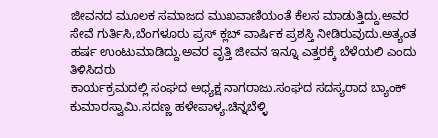ಜೀವನದ ಮೂಲಕ ಸಮಾಜದ ಮುಖವಾಣಿಯಂತೆ ಕೆಲಸ ಮಾಡುತ್ತಿದ್ದು.ಅವರ ಸೇವೆ ಗುರ್ತಿಸಿ,ಬೆಂಗಳೂರು ಪ್ರಸ್ ಕ್ಲಬ್ ವಾರ್ಷಿಕ ಪ್ರಶಸ್ತಿ ನೀಡಿರುವುದು.ಅತ್ಯಂತ ಹರ್ಷ ಉಂಟುಮಾಡಿದ್ದು.ಅವರ ವೃತ್ತಿ ಜೀವನ ಇನ್ನೂ ಎತ್ತರಕ್ಕೆ ಬೆಳೆಯಲಿ ಎಂದು ತಿಳಿಸಿದರು
ಕಾರ್ಯಕ್ರಮದಲ್ಲಿ ಸಂಘದ ಅಧ್ಯಕ್ಷ ನಾಗರಾಜು.ಸಂಘದ ಸದಸ್ಯರಾದ ಬ್ಯಾಂಕ್ ಕುಮಾರಸ್ವಾಮಿ.ಸದಣ್ಣ ಹಳೇಪಾಳ್ಯ.ಚಿನ್ನಬೆಳ್ಳಿ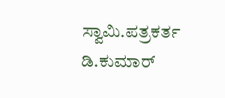ಸ್ವಾಮಿ.ಪತ್ರಕರ್ತ ಡಿ.ಕುಮಾರ್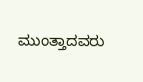ಮುಂತ್ತಾದವರು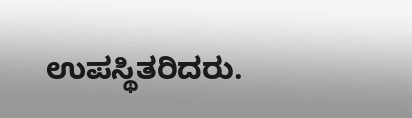ಉಪಸ್ಥಿತರಿದರು.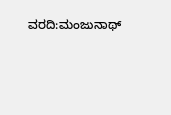ವರದಿ:ಮಂಜುನಾಥ್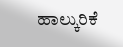ಹಾಲ್ಕುರಿಕೆ